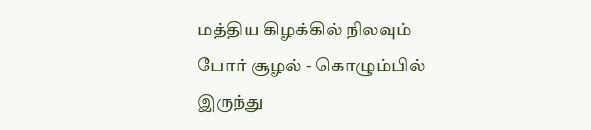மத்திய கிழக்கில் நிலவும் போர் சூழல் - கொழும்பில் இருந்து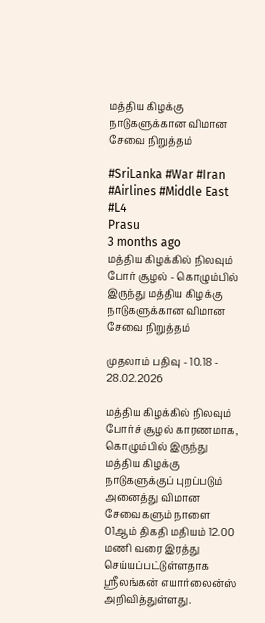மத்திய கிழக்கு நாடுகளுக்கான விமான சேவை நிறுத்தம்

#SriLanka #War #Iran #Airlines #Middle East #L4
Prasu
3 months ago
மத்திய கிழக்கில் நிலவும் போர் சூழல் - கொழும்பில் இருந்து மத்திய கிழக்கு நாடுகளுக்கான விமான சேவை நிறுத்தம்

முதலாம் பதிவு - 10.18 - 28.02.2026

மத்திய கிழக்கில் நிலவும் போர்ச் சூழல் காரணமாக, கொழும்பில் இருந்து மத்திய கிழக்கு நாடுகளுக்குப் புறப்படும் அனைத்து விமான சேவைகளும் நாளை 01ஆம் திகதி மதியம் 12.00 மணி வரை இரத்து செய்யப்பட்டுள்ளதாக ஸ்ரீலங்கன் எயார்லைன்ஸ் அறிவித்துள்ளது.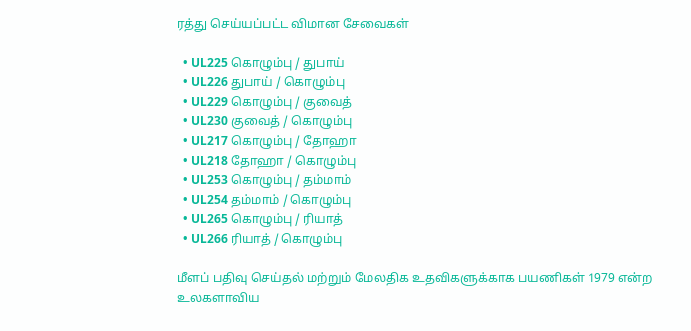ரத்து செய்யப்பட்ட விமான சேவைகள்

  • UL225 கொழும்பு / துபாய்
  • UL226 துபாய் / கொழும்பு
  • UL229 கொழும்பு / குவைத்
  • UL230 குவைத் / கொழும்பு
  • UL217 கொழும்பு / தோஹா
  • UL218 தோஹா / கொழும்பு
  • UL253 கொழும்பு / தம்மாம்
  • UL254 தம்மாம் / கொழும்பு
  • UL265 கொழும்பு / ரியாத்
  • UL266 ரியாத் / கொழும்பு

மீளப் பதிவு செய்தல் மற்றும் மேலதிக உதவிகளுக்காக பயணிகள் 1979 என்ற உலகளாவிய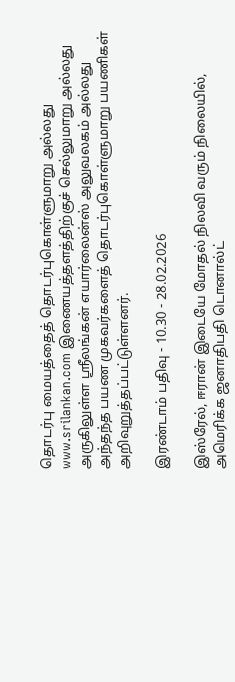தொடர்பு மையத்தைத் தொடர்புகொள்ளுமாறு அல்லது www.srilankan.com இணையத்தளத்திற்குச் செல்லுமாறு அல்லது அருகிலுள்ள ஸ்ரீலங்கன் எயார்லைன்ஸ் அலுவலகம் அல்லது அந்தந்த பயண முகவர்களைத் தொடர்புகொள்ளுமாறு பயணிகள் அறிவுறுத்தப்பட்டுள்ளனர்.

இரண்டாம் பதிவு - 10.30 - 28.02.2026

இஸ்ரேல், ஈரான் இடையே மோதல் நிலவி வரும் நிலையில், அமெரிக்க ஜனாதிபதி டொனால்ட்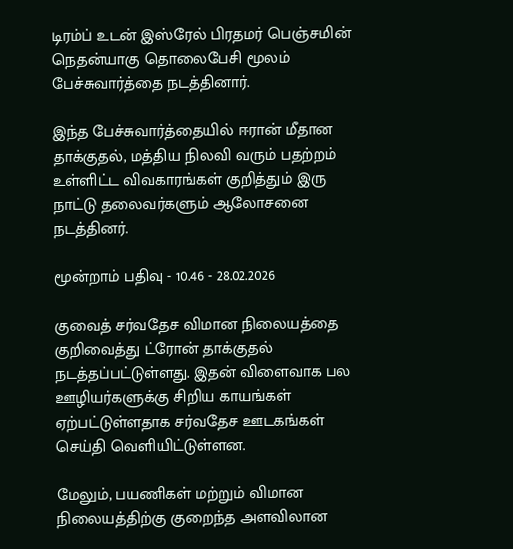டிரம்ப் உடன் இஸ்ரேல் பிரதமர் பெஞ்சமின் நெதன்யாகு தொலைபேசி மூலம் பேச்சுவார்த்தை நடத்தினார்.

இந்த பேச்சுவார்த்தையில் ஈரான் மீதான தாக்குதல், மத்திய நிலவி வரும் பதற்றம் உள்ளிட்ட விவகாரங்கள் குறித்தும் இரு நாட்டு தலைவர்களும் ஆலோசனை நடத்தினர்.

மூன்றாம் பதிவு - 10.46 - 28.02.2026

குவைத் சர்வதேச விமான நிலையத்தை குறிவைத்து ட்ரோன் தாக்குதல் நடத்தப்பட்டுள்ளது. இதன் விளைவாக பல ஊழியர்களுக்கு சிறிய காயங்கள் ஏற்பட்டுள்ளதாக சர்வதேச ஊடகங்கள் செய்தி வெளியிட்டுள்ளன.

மேலும், பயணிகள் மற்றும் விமான நிலையத்திற்கு குறைந்த அளவிலான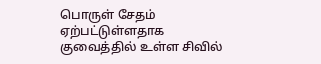பொருள் சேதம் ஏற்பட்டுள்ளதாக குவைத்தில் உள்ள சிவில்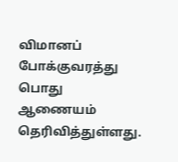விமானப் போக்குவரத்து பொது ஆணையம் தெரிவித்துள்ளது.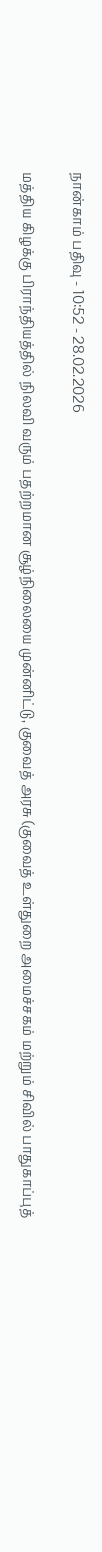நான்காம் பதிவு - 10:52 - 28.02.2026

மத்திய கிழக்கு பிராந்தியத்தில் நிலவி வரும் பதற்றமான சூழ்நிலையை முன்னிட்டு, குவைத் அரசு (குவைத் உள்துறை அமைச்சகம் மற்றும் சிவில் பாதுகாப்புத்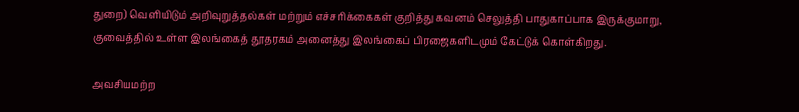துறை) வெளியிடும் அறிவுறுத்தல்கள் மற்றும் எச்சரிக்கைகள் குறித்து கவனம் செலுத்தி பாதுகாப்பாக இருக்குமாறு, குவைத்தில் உள்ள இலங்கைத் தூதரகம் அனைத்து இலங்கைப் பிரஜைகளிடமும் கேட்டுக் கொள்கிறது.

அவசியமற்ற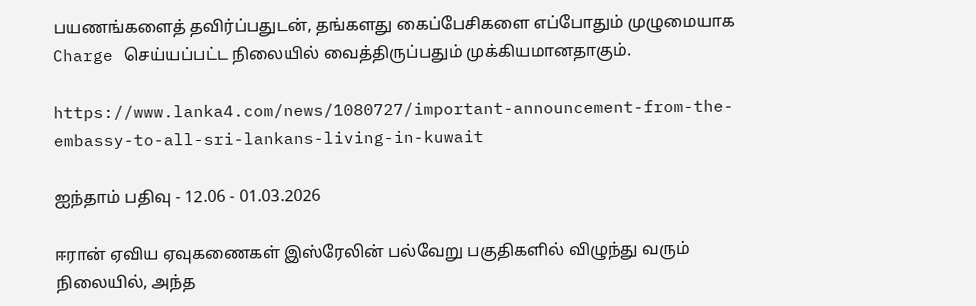பயணங்களைத் தவிர்ப்பதுடன், தங்களது கைப்பேசிகளை எப்போதும் முழுமையாக Charge செய்யப்பட்ட நிலையில் வைத்திருப்பதும் முக்கியமானதாகும்.

https://www.lanka4.com/news/1080727/important-announcement-from-the-embassy-to-all-sri-lankans-living-in-kuwait

ஐந்தாம் பதிவு - 12.06 - 01.03.2026

ஈரான் ஏவிய ஏவுகணைகள் இஸ்ரேலின் பல்வேறு பகுதிகளில் விழுந்து வரும் நிலையில், அந்த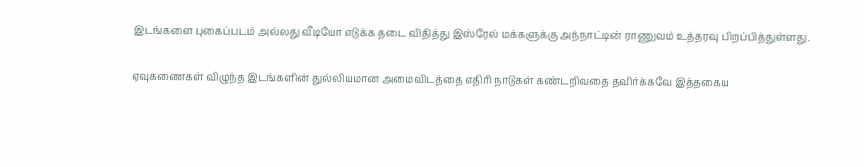இடங்களை புகைப்படம் அல்லது வீடியோ எடுக்க தடை விதித்து இஸ்ரேல் மக்களுக்கு அந்நாட்டின் ராணுவம் உத்தரவு பிறப்பித்துள்ளது.

ஏவுகணைகள் விழுந்த இடங்களின் துல்லியமான அமைவிடத்தை எதிரி நாடுகள் கண்டறிவதை தவிர்க்கவே இத்தகைய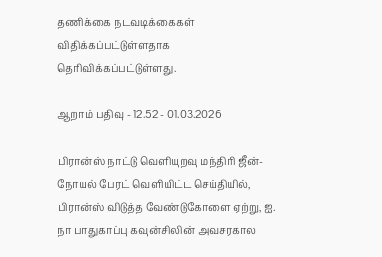தணிக்கை நடவடிக்கைகள் விதிக்கப்பட்டுள்ளதாக தெரிவிக்கப்பட்டுள்ளது.

ஆறாம் பதிவு - 12.52 - 01.03.2026

பிரான்ஸ் நாட்டு வெளியுறவு மந்திரி ஜீன்-நோயல் பேரட் வெளியிட்ட செய்தியில், பிரான்ஸ் விடுத்த வேண்டுகோளை ஏற்று, ஐ. நா பாதுகாப்பு கவுன்சிலின் அவசரகால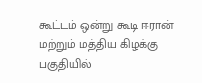கூட்டம் ஒன்று கூடி ஈரான் மற்றும் மத்திய கிழக்கு பகுதியில்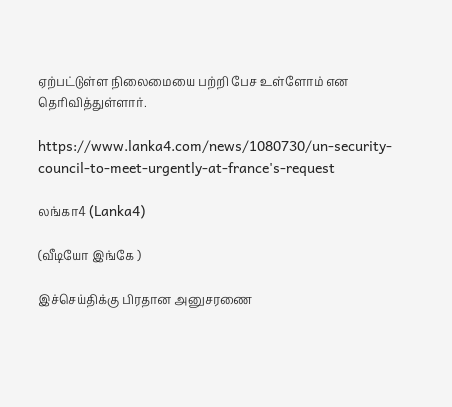ஏற்பட்டுள்ள நிலைமையை பற்றி பேச உள்ளோம் என தெரிவித்துள்ளார்.

https://www.lanka4.com/news/1080730/un-security-council-to-meet-urgently-at-france's-request

லங்கா4 (Lanka4)

(வீடியோ இங்கே )

இச்செய்திக்கு பிரதான அனுசரணை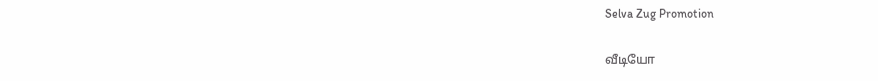Selva Zug Promotion

வீடியோ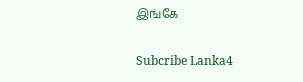இங்கே

Subcribe Lanka4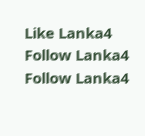Like Lanka4
Follow Lanka4
Follow Lanka4